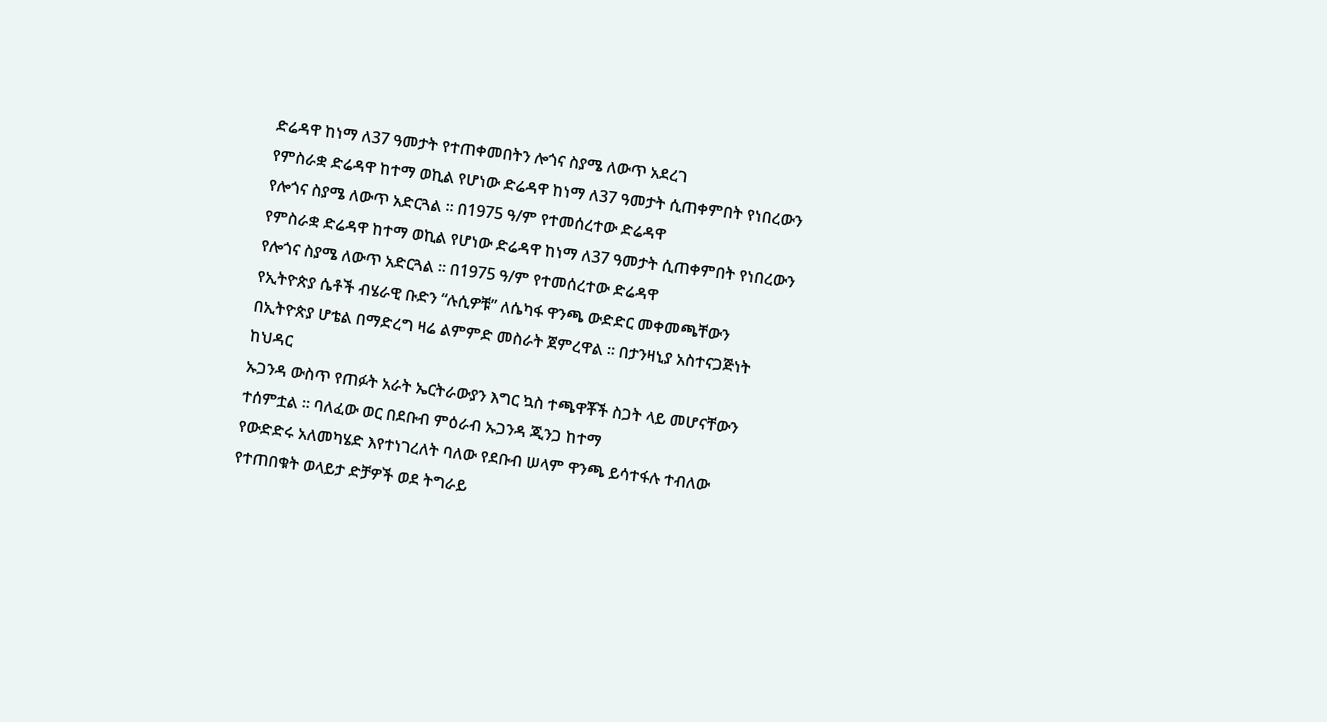ድሬዳዋ ከነማ ለ37 ዓመታት የተጠቀመበትን ሎጎና ስያሜ ለውጥ አደረገ
የምስራቋ ድሬዳዋ ከተማ ወኪል የሆነው ድሬዳዋ ከነማ ለ37 ዓመታት ሲጠቀምበት የነበረውን የሎጎና ስያሜ ለውጥ አድርጓል ። በ1975 ዓ/ም የተመሰረተው ድሬዳዋ
የምስራቋ ድሬዳዋ ከተማ ወኪል የሆነው ድሬዳዋ ከነማ ለ37 ዓመታት ሲጠቀምበት የነበረውን የሎጎና ስያሜ ለውጥ አድርጓል ። በ1975 ዓ/ም የተመሰረተው ድሬዳዋ
የኢትዮጵያ ሴቶች ብሄራዊ ቡድን “ሉሲዎቹ” ለሴካፋ ዋንጫ ውድድር መቀመጫቸውን በኢትዮጵያ ሆቴል በማድረግ ዛሬ ልምምድ መስራት ጀምረዋል ። በታንዛኒያ አስተናጋጅነት ከህዳር
ኡጋንዳ ውስጥ የጠፉት አራት ኤርትራውያን እግር ኳስ ተጫዋቾች ስጋት ላይ መሆናቸውን ተሰምቷል ። ባለፈው ወር በደቡብ ምዕራብ ኡጋንዳ ጂንጋ ከተማ
የውድድሩ አለመካሄድ እየተነገረለት ባለው የደቡብ ሠላም ዋንጫ ይሳተፋሉ ተብለው የተጠበቁት ወላይታ ድቻዎች ወደ ትግራይ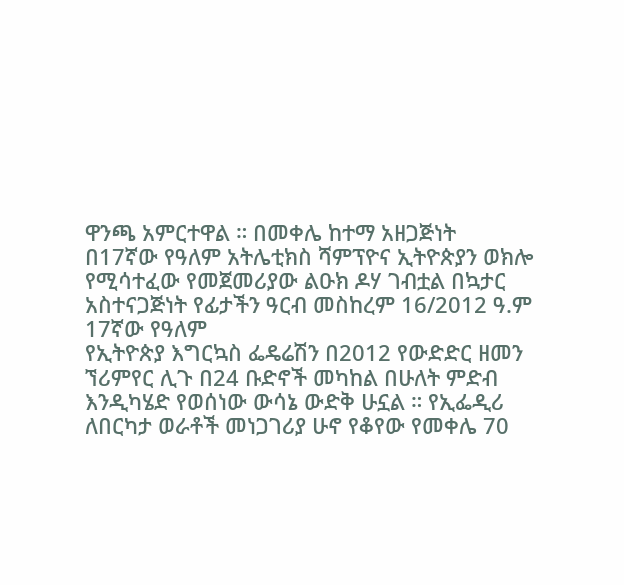ዋንጫ አምርተዋል ። በመቀሌ ከተማ አዘጋጅነት
በ17ኛው የዓለም አትሌቲክስ ሻምፕዮና ኢትዮጵያን ወክሎ የሚሳተፈው የመጀመሪያው ልዑክ ዶሃ ገብቷል በኳታር አስተናጋጅነት የፊታችን ዓርብ መስከረም 16/2012 ዓ.ም 17ኛው የዓለም
የኢትዮጵያ እግርኳስ ፌዴሬሽን በ2012 የውድድር ዘመን ኘሪምየር ሊጉ በ24 ቡድኖች መካከል በሁለት ምድብ እንዲካሄድ የወሰነው ውሳኔ ውድቅ ሁኗል ። የኢፌዲሪ
ለበርካታ ወራቶች መነጋገሪያ ሁኖ የቆየው የመቀሌ 70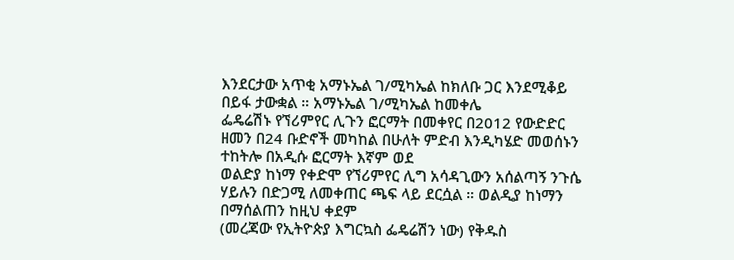እንደርታው አጥቂ አማኑኤል ገ/ሚካኤል ከክለቡ ጋር እንደሚቆይ በይፋ ታውቋል ። አማኑኤል ገ/ሚካኤል ከመቀሌ
ፌዴሬሽኑ የኘሪምየር ሊጉን ፎርማት በመቀየር በ2012 የውድድር ዘመን በ24 ቡድኖች መካከል በሁለት ምድብ እንዲካሄድ መወሰኑን ተከትሎ በአዲሱ ፎርማት እኛም ወደ
ወልድያ ከነማ የቀድሞ የኘሪምየር ሊግ አሳዳጊውን አሰልጣኝ ንጉሴ ሃይሉን በድጋሚ ለመቀጠር ጫፍ ላይ ደርሷል ። ወልዲያ ከነማን በማሰልጠን ከዚህ ቀደም
(መረጃው የኢትዮጵያ እግርኳስ ፌዴሬሽን ነው) የቅዱስ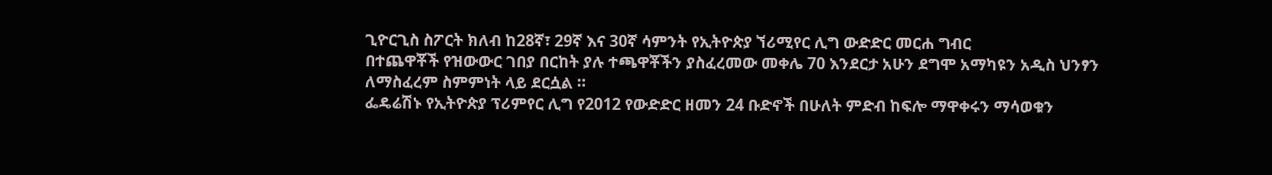ጊዮርጊስ ስፖርት ክለብ ከ28ኛ፣ 29ኛ እና 30ኛ ሳምንት የኢትዮጵያ ኘሪሚየር ሊግ ውድድር መርሐ ግብር
በተጨዋቾች የዝውውር ገበያ በርከት ያሉ ተጫዋቾችን ያስፈረመው መቀሌ 70 እንደርታ አሁን ደግሞ አማካዩን አዲስ ህንፃን ለማስፈረም ስምምነት ላይ ደርሷል ።
ፌዴሬሽኑ የኢትዮጵያ ፕሪምየር ሊግ የ2012 የውድድር ዘመን 24 ቡድኖች በሁለት ምድብ ከፍሎ ማዋቀሩን ማሳወቁን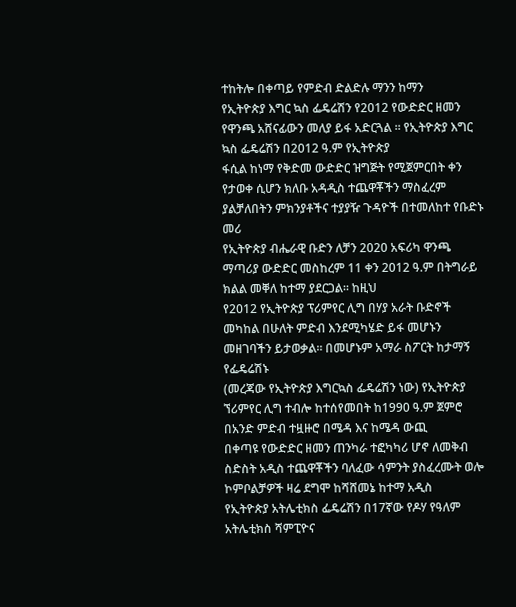ተከትሎ በቀጣይ የምድብ ድልድሉ ማንን ከማን
የኢትዮጵያ እግር ኳስ ፌዴሬሽን የ2012 የውድድር ዘመን የዋንጫ አሸናፊውን መለያ ይፋ አድርጓል ፡፡ የኢትዮጵያ እግር ኳስ ፌዴሬሽን በ2012 ዓ.ም የኢትዮጵያ
ፋሲል ከነማ የቅድመ ውድድር ዝግጅት የሚጀምርበት ቀን የታወቀ ሲሆን ክለቡ አዳዲስ ተጨዋቾችን ማስፈረም ያልቻለበትን ምክንያቶችና ተያያዥ ጉዳዮች በተመለከተ የቡድኑ መሪ
የኢትዮጵያ ብሔራዊ ቡድን ለቻን 2020 አፍሪካ ዋንጫ ማጣሪያ ውድድር መስከረም 11 ቀን 2012 ዓ.ም በትግራይ ክልል መቐለ ከተማ ያደርጋል፡፡ ከዚህ
የ2012 የኢትዮጵያ ፕሪምየር ሊግ በሃያ አራት ቡድኖች መካከል በሁለት ምድብ እንደሚካሄድ ይፋ መሆኑን መዘገባችን ይታወቃል። በመሆኑም አማራ ስፖርት ከታማኝ የፌዴሬሽኑ
(መረጃው የኢትዮጵያ እግርኳስ ፌዴሬሽን ነው) የኢትዮጵያ ኘሪምየር ሊግ ተብሎ ከተሰየመበት ከ1990 ዓ.ም ጀምሮ በአንድ ምድብ ተዟዙሮ በሜዳ እና ከሜዳ ውጪ
በቀጣዩ የውድድር ዘመን ጠንካራ ተፎካካሪ ሆኖ ለመቅብ ስድስት አዲስ ተጨዋቾችን ባለፈው ሳምንት ያስፈረሙት ወሎ ኮምቦልቻዎች ዛሬ ደግሞ ከሻሸመኔ ከተማ አዲስ
የኢትዮጵያ አትሌቲክስ ፌዴሬሽን በ17ኛው የዶሃ የዓለም አትሌቲክስ ሻምፒዮና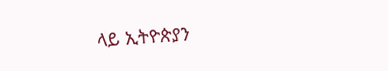ላይ ኢትዮጵያን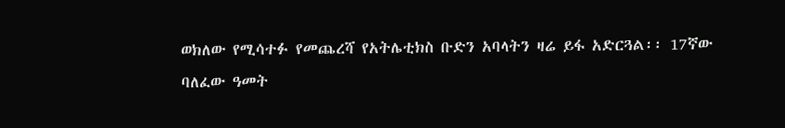ወክለው የሚሳተፉ የመጨረሻ የአትሌቲክስ ቡድን አባላትን ዛሬ ይፋ አድርጓል፡፡ 17ኛው
ባለፈው ዓመት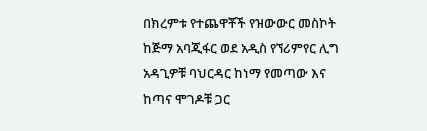በክረምቱ የተጨዋቾች የዝውውር መስኮት ከጅማ አባጂፋር ወደ አዲስ የኘሪምየር ሊግ አዳጊዎቹ ባህርዳር ከነማ የመጣው እና ከጣና ሞገዶቹ ጋር